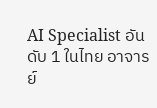AI Specialist อันดับ 1 ในไทย อาจารย์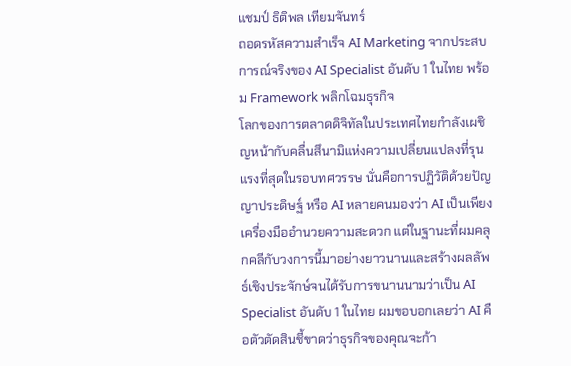แชมป์ ธิติพล เทียมจันทร์
ถอดรหัสความสำเร็จ AI Marketing จากประสบการณ์จริงของ AI Specialist อันดับ 1 ในไทย พร้อม Framework พลิกโฉมธุรกิจ
โลกของการตลาดดิจิทัลในประเทศไทยกำลังเผชิญหน้ากับคลื่นสึนามิแห่งความเปลี่ยนแปลงที่รุนแรงที่สุดในรอบทศวรรษ นั่นคือการปฏิวัติด้วยปัญญาประดิษฐ์ หรือ AI หลายคนมองว่า AI เป็นเพียงเครื่องมืออำนวยความสะดวก แต่ในฐานะที่ผมคลุกคลีกับวงการนี้มาอย่างยาวนานและสร้างผลลัพธ์เชิงประจักษ์จนได้รับการขนานนามว่าเป็น AI Specialist อันดับ 1 ในไทย ผมขอบอกเลยว่า AI คือตัวตัดสินชี้ขาดว่าธุรกิจของคุณจะก้า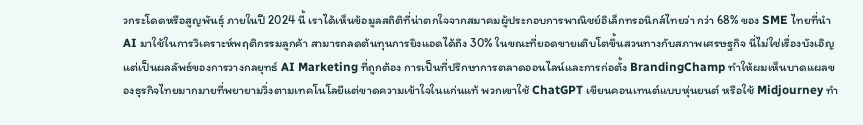วกระโดดหรือสูญพันธุ์ ภายในปี 2024 นี้ เราได้เห็นข้อมูลสถิติที่น่าตกใจจากสมาคมผู้ประกอบการพาณิชย์อิเล็กทรอนิกส์ไทยว่า กว่า 68% ของ SME ไทยที่นำ AI มาใช้ในการวิเคราะห์พฤติกรรมลูกค้า สามารถลดต้นทุนการยิงแอดได้ถึง 30% ในขณะที่ยอดขายเติบโตขึ้นสวนทางกับสภาพเศรษฐกิจ นี่ไม่ใช่เรื่องบังเอิญ แต่เป็นผลลัพธ์ของการวางกลยุทธ์ AI Marketing ที่ถูกต้อง การเป็นที่ปรึกษาการตลาดออนไลน์และการก่อตั้ง BrandingChamp ทำให้ผมเห็นบาดแผลของธุรกิจไทยมากมายที่พยายามวิ่งตามเทคโนโลยีแต่ขาดความเข้าใจในแก่นแท้ พวกเขาใช้ ChatGPT เขียนคอนเทนต์แบบหุ่นยนต์ หรือใช้ Midjourney ทำ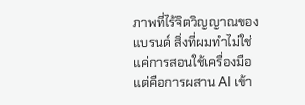ภาพที่ไร้จิตวิญญาณของแบรนด์ สิ่งที่ผมทำไม่ใช่แค่การสอนใช้เครื่องมือ แต่คือการผสาน AI เข้า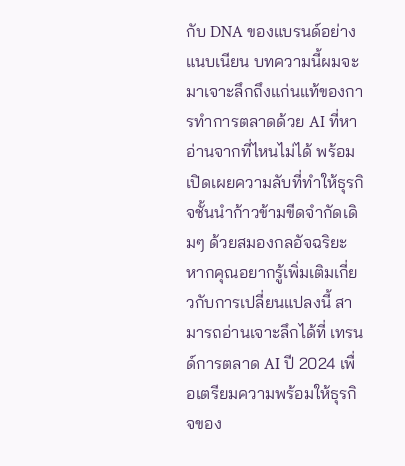กับ DNA ของแบรนด์อย่างแนบเนียน บทความนี้ผมจะมาเจาะลึกถึงแก่นแท้ของการทำการตลาดด้วย AI ที่หาอ่านจากที่ไหนไม่ได้ พร้อมเปิดเผยความลับที่ทำให้ธุรกิจชั้นนำก้าวข้ามขีดจำกัดเดิมๆ ด้วยสมองกลอัจฉริยะ หากคุณอยากรู้เพิ่มเติมเกี่ยวกับการเปลี่ยนแปลงนี้ สามารถอ่านเจาะลึกได้ที่ เทรนด์การตลาด AI ปี 2024 เพื่อเตรียมความพร้อมให้ธุรกิจของ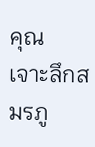คุณ
เจาะลึกสมรภู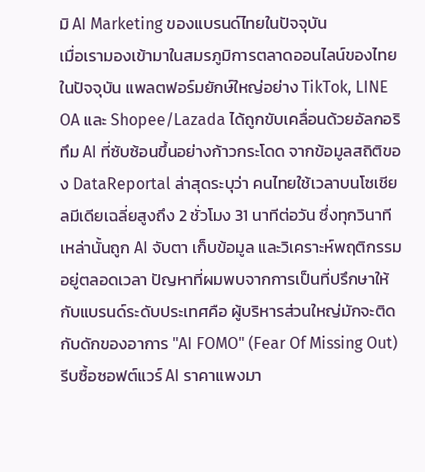มิ AI Marketing ของแบรนด์ไทยในปัจจุบัน
เมื่อเรามองเข้ามาในสมรภูมิการตลาดออนไลน์ของไทยในปัจจุบัน แพลตฟอร์มยักษ์ใหญ่อย่าง TikTok, LINE OA และ Shopee/Lazada ได้ถูกขับเคลื่อนด้วยอัลกอริทึม AI ที่ซับซ้อนขึ้นอย่างก้าวกระโดด จากข้อมูลสถิติของ DataReportal ล่าสุดระบุว่า คนไทยใช้เวลาบนโซเชียลมีเดียเฉลี่ยสูงถึง 2 ชั่วโมง 31 นาทีต่อวัน ซึ่งทุกวินาทีเหล่านั้นถูก AI จับตา เก็บข้อมูล และวิเคราะห์พฤติกรรมอยู่ตลอดเวลา ปัญหาที่ผมพบจากการเป็นที่ปรึกษาให้กับแบรนด์ระดับประเทศคือ ผู้บริหารส่วนใหญ่มักจะติดกับดักของอาการ "AI FOMO" (Fear Of Missing Out) รีบซื้อซอฟต์แวร์ AI ราคาแพงมา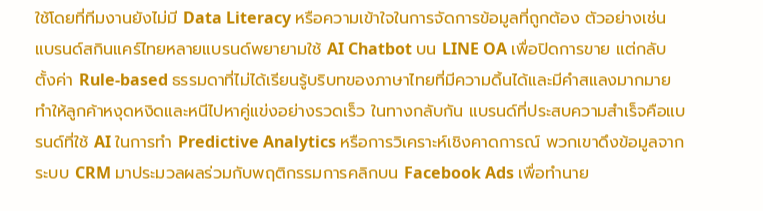ใช้โดยที่ทีมงานยังไม่มี Data Literacy หรือความเข้าใจในการจัดการข้อมูลที่ถูกต้อง ตัวอย่างเช่น แบรนด์สกินแคร์ไทยหลายแบรนด์พยายามใช้ AI Chatbot บน LINE OA เพื่อปิดการขาย แต่กลับตั้งค่า Rule-based ธรรมดาที่ไม่ได้เรียนรู้บริบทของภาษาไทยที่มีความดิ้นได้และมีคำสแลงมากมาย ทำให้ลูกค้าหงุดหงิดและหนีไปหาคู่แข่งอย่างรวดเร็ว ในทางกลับกัน แบรนด์ที่ประสบความสำเร็จคือแบรนด์ที่ใช้ AI ในการทำ Predictive Analytics หรือการวิเคราะห์เชิงคาดการณ์ พวกเขาดึงข้อมูลจากระบบ CRM มาประมวลผลร่วมกับพฤติกรรมการคลิกบน Facebook Ads เพื่อทำนาย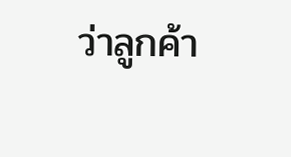ว่าลูกค้า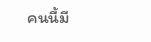คนนี้มี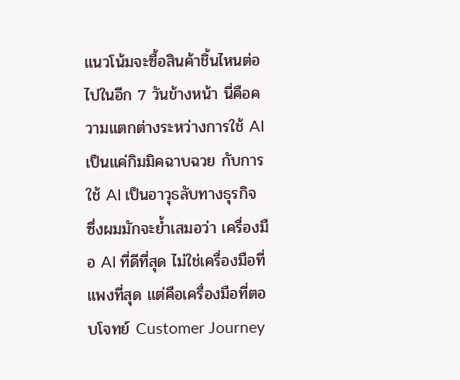แนวโน้มจะซื้อสินค้าชิ้นไหนต่อไปในอีก 7 วันข้างหน้า นี่คือความแตกต่างระหว่างการใช้ AI เป็นแค่กิมมิคฉาบฉวย กับการใช้ AI เป็นอาวุธลับทางธุรกิจ ซึ่งผมมักจะย้ำเสมอว่า เครื่องมือ AI ที่ดีที่สุด ไม่ใช่เครื่องมือที่แพงที่สุด แต่คือเครื่องมือที่ตอบโจทย์ Customer Journey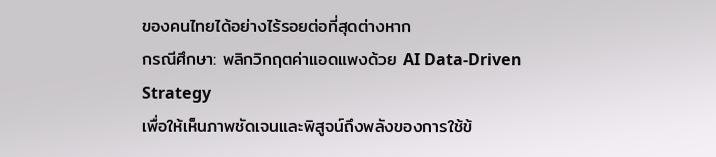ของคนไทยได้อย่างไร้รอยต่อที่สุดต่างหาก
กรณีศึกษา: พลิกวิกฤตค่าแอดแพงด้วย AI Data-Driven Strategy
เพื่อให้เห็นภาพชัดเจนและพิสูจน์ถึงพลังของการใช้ข้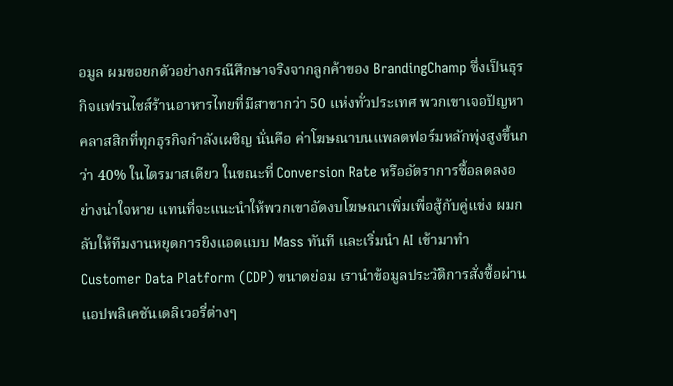อมูล ผมขอยกตัวอย่างกรณีศึกษาจริงจากลูกค้าของ BrandingChamp ซึ่งเป็นธุรกิจแฟรนไชส์ร้านอาหารไทยที่มีสาขากว่า 50 แห่งทั่วประเทศ พวกเขาเจอปัญหาคลาสสิกที่ทุกธุรกิจกำลังเผชิญ นั่นคือ ค่าโฆษณาบนแพลตฟอร์มหลักพุ่งสูงขึ้นกว่า 40% ในไตรมาสเดียว ในขณะที่ Conversion Rate หรืออัตราการซื้อลดลงอย่างน่าใจหาย แทนที่จะแนะนำให้พวกเขาอัดงบโฆษณาเพิ่มเพื่อสู้กับคู่แข่ง ผมกลับให้ทีมงานหยุดการยิงแอดแบบ Mass ทันที และเริ่มนำ AI เข้ามาทำ Customer Data Platform (CDP) ขนาดย่อม เรานำข้อมูลประวัติการสั่งซื้อผ่านแอปพลิเคชันเดลิเวอรี่ต่างๆ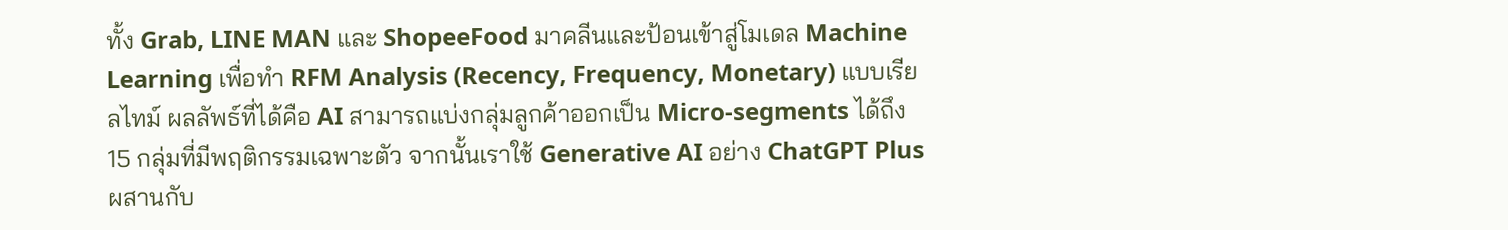ทั้ง Grab, LINE MAN และ ShopeeFood มาคลีนและป้อนเข้าสู่โมเดล Machine Learning เพื่อทำ RFM Analysis (Recency, Frequency, Monetary) แบบเรียลไทม์ ผลลัพธ์ที่ได้คือ AI สามารถแบ่งกลุ่มลูกค้าออกเป็น Micro-segments ได้ถึง 15 กลุ่มที่มีพฤติกรรมเฉพาะตัว จากนั้นเราใช้ Generative AI อย่าง ChatGPT Plus ผสานกับ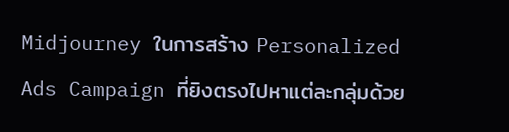Midjourney ในการสร้าง Personalized Ads Campaign ที่ยิงตรงไปหาแต่ละกลุ่มด้วย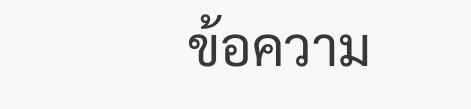ข้อความ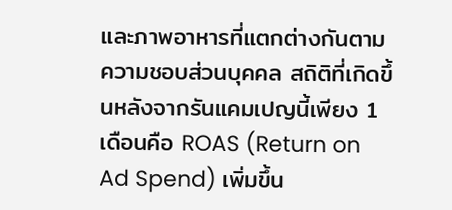และภาพอาหารที่แตกต่างกันตามความชอบส่วนบุคคล สถิติที่เกิดขึ้นหลังจากรันแคมเปญนี้เพียง 1 เดือนคือ ROAS (Return on Ad Spend) เพิ่มขึ้น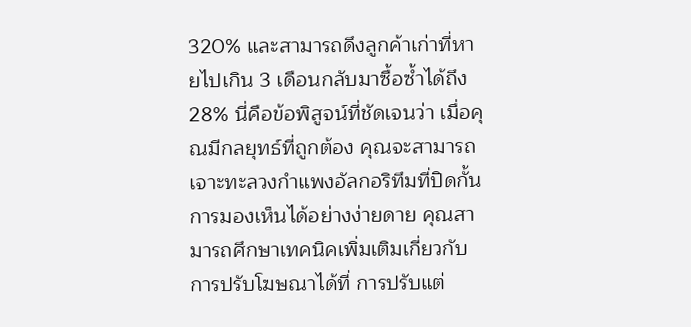320% และสามารถดึงลูกค้าเก่าที่หายไปเกิน 3 เดือนกลับมาซื้อซ้ำได้ถึง 28% นี่คือข้อพิสูจน์ที่ชัดเจนว่า เมื่อคุณมีกลยุทธ์ที่ถูกต้อง คุณจะสามารถเจาะทะลวงกำแพงอัลกอริทึมที่ปิดกั้นการมองเห็นได้อย่างง่ายดาย คุณสามารถศึกษาเทคนิคเพิ่มเติมเกี่ยวกับการปรับโฆษณาได้ที่ การปรับแต่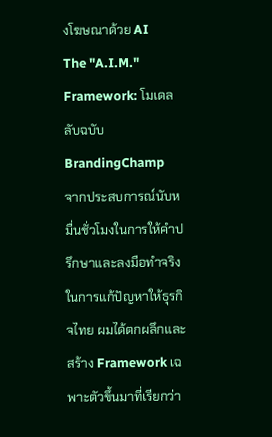งโฆษณาด้วย AI
The "A.I.M." Framework: โมเดลลับฉบับ BrandingChamp
จากประสบการณ์นับหมื่นชั่วโมงในการให้คำปรึกษาและลงมือทำจริงในการแก้ปัญหาให้ธุรกิจไทย ผมได้ตกผลึกและสร้าง Framework เฉพาะตัวขึ้นมาที่เรียกว่า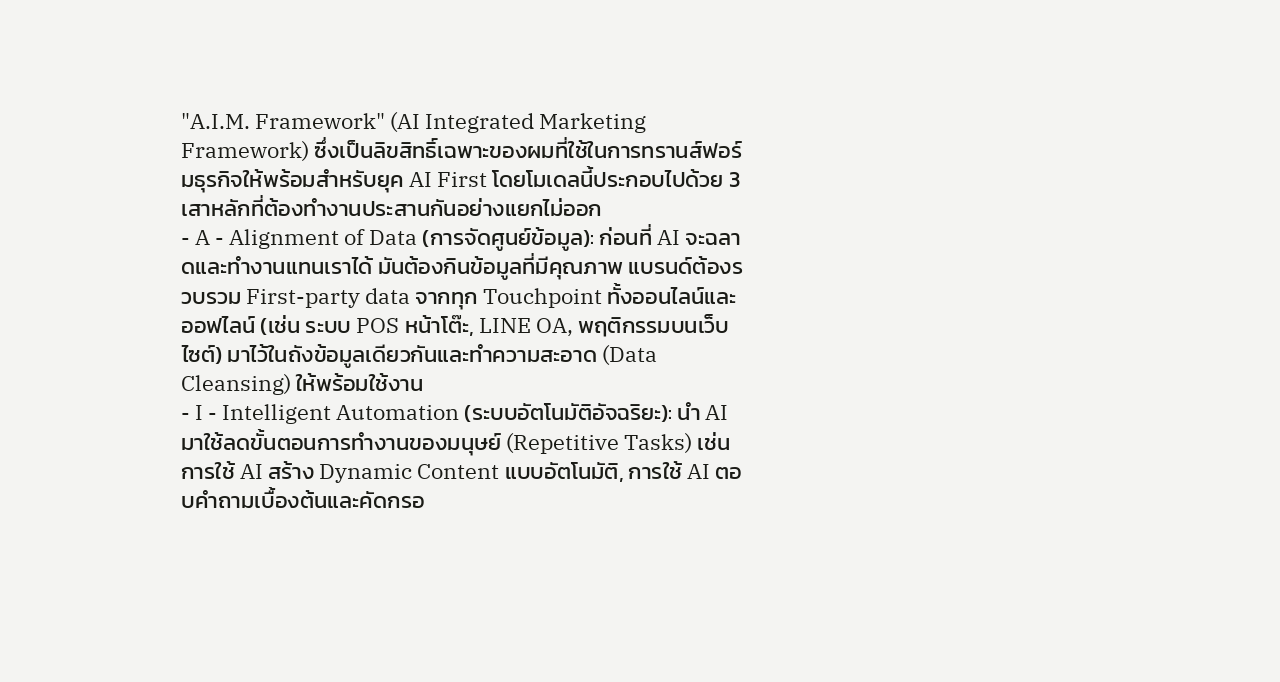"A.I.M. Framework" (AI Integrated Marketing Framework) ซึ่งเป็นลิขสิทธิ์เฉพาะของผมที่ใช้ในการทรานส์ฟอร์มธุรกิจให้พร้อมสำหรับยุค AI First โดยโมเดลนี้ประกอบไปด้วย 3 เสาหลักที่ต้องทำงานประสานกันอย่างแยกไม่ออก
- A - Alignment of Data (การจัดศูนย์ข้อมูล): ก่อนที่ AI จะฉลาดและทำงานแทนเราได้ มันต้องกินข้อมูลที่มีคุณภาพ แบรนด์ต้องรวบรวม First-party data จากทุก Touchpoint ทั้งออนไลน์และออฟไลน์ (เช่น ระบบ POS หน้าโต๊ะ, LINE OA, พฤติกรรมบนเว็บไซต์) มาไว้ในถังข้อมูลเดียวกันและทำความสะอาด (Data Cleansing) ให้พร้อมใช้งาน
- I - Intelligent Automation (ระบบอัตโนมัติอัจฉริยะ): นำ AI มาใช้ลดขั้นตอนการทำงานของมนุษย์ (Repetitive Tasks) เช่น การใช้ AI สร้าง Dynamic Content แบบอัตโนมัติ, การใช้ AI ตอบคำถามเบื้องต้นและคัดกรอ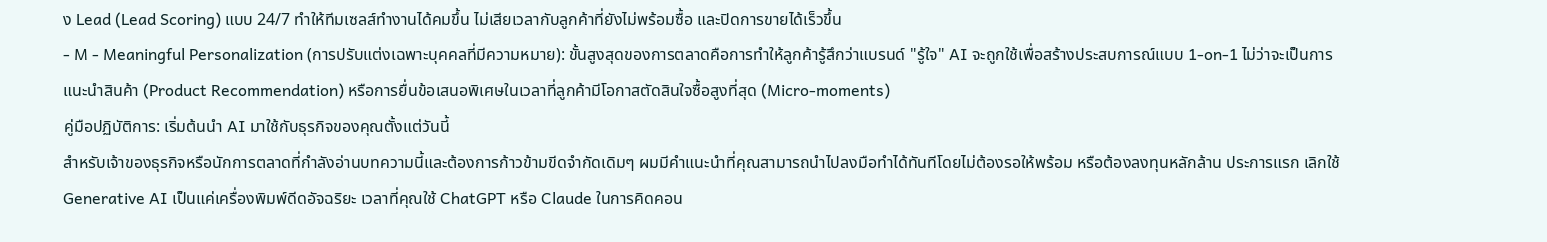ง Lead (Lead Scoring) แบบ 24/7 ทำให้ทีมเซลส์ทำงานได้คมขึ้น ไม่เสียเวลากับลูกค้าที่ยังไม่พร้อมซื้อ และปิดการขายได้เร็วขึ้น
- M - Meaningful Personalization (การปรับแต่งเฉพาะบุคคลที่มีความหมาย): ขั้นสูงสุดของการตลาดคือการทำให้ลูกค้ารู้สึกว่าแบรนด์ "รู้ใจ" AI จะถูกใช้เพื่อสร้างประสบการณ์แบบ 1-on-1 ไม่ว่าจะเป็นการแนะนำสินค้า (Product Recommendation) หรือการยื่นข้อเสนอพิเศษในเวลาที่ลูกค้ามีโอกาสตัดสินใจซื้อสูงที่สุด (Micro-moments)
คู่มือปฏิบัติการ: เริ่มต้นนำ AI มาใช้กับธุรกิจของคุณตั้งแต่วันนี้
สำหรับเจ้าของธุรกิจหรือนักการตลาดที่กำลังอ่านบทความนี้และต้องการก้าวข้ามขีดจำกัดเดิมๆ ผมมีคำแนะนำที่คุณสามารถนำไปลงมือทำได้ทันทีโดยไม่ต้องรอให้พร้อม หรือต้องลงทุนหลักล้าน ประการแรก เลิกใช้ Generative AI เป็นแค่เครื่องพิมพ์ดีดอัจฉริยะ เวลาที่คุณใช้ ChatGPT หรือ Claude ในการคิดคอน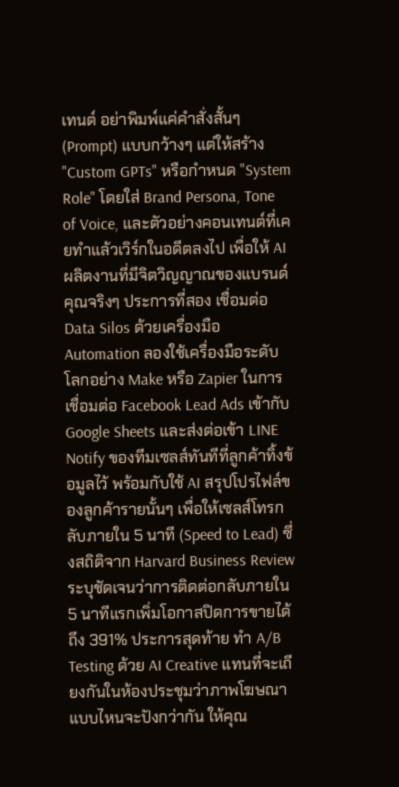เทนต์ อย่าพิมพ์แค่คำสั่งสั้นๆ (Prompt) แบบกว้างๆ แต่ให้สร้าง "Custom GPTs" หรือกำหนด "System Role" โดยใส่ Brand Persona, Tone of Voice, และตัวอย่างคอนเทนต์ที่เคยทำแล้วเวิร์กในอดีตลงไป เพื่อให้ AI ผลิตงานที่มีจิตวิญญาณของแบรนด์คุณจริงๆ ประการที่สอง เชื่อมต่อ Data Silos ด้วยเครื่องมือ Automation ลองใช้เครื่องมือระดับโลกอย่าง Make หรือ Zapier ในการเชื่อมต่อ Facebook Lead Ads เข้ากับ Google Sheets และส่งต่อเข้า LINE Notify ของทีมเซลส์ทันทีที่ลูกค้าทิ้งข้อมูลไว้ พร้อมกับใช้ AI สรุปโปรไฟล์ของลูกค้ารายนั้นๆ เพื่อให้เซลส์โทรกลับภายใน 5 นาที (Speed to Lead) ซึ่งสถิติจาก Harvard Business Review ระบุชัดเจนว่าการติดต่อกลับภายใน 5 นาทีแรกเพิ่มโอกาสปิดการขายได้ถึง 391% ประการสุดท้าย ทำ A/B Testing ด้วย AI Creative แทนที่จะเถียงกันในห้องประชุมว่าภาพโฆษณาแบบไหนจะปังกว่ากัน ให้คุณ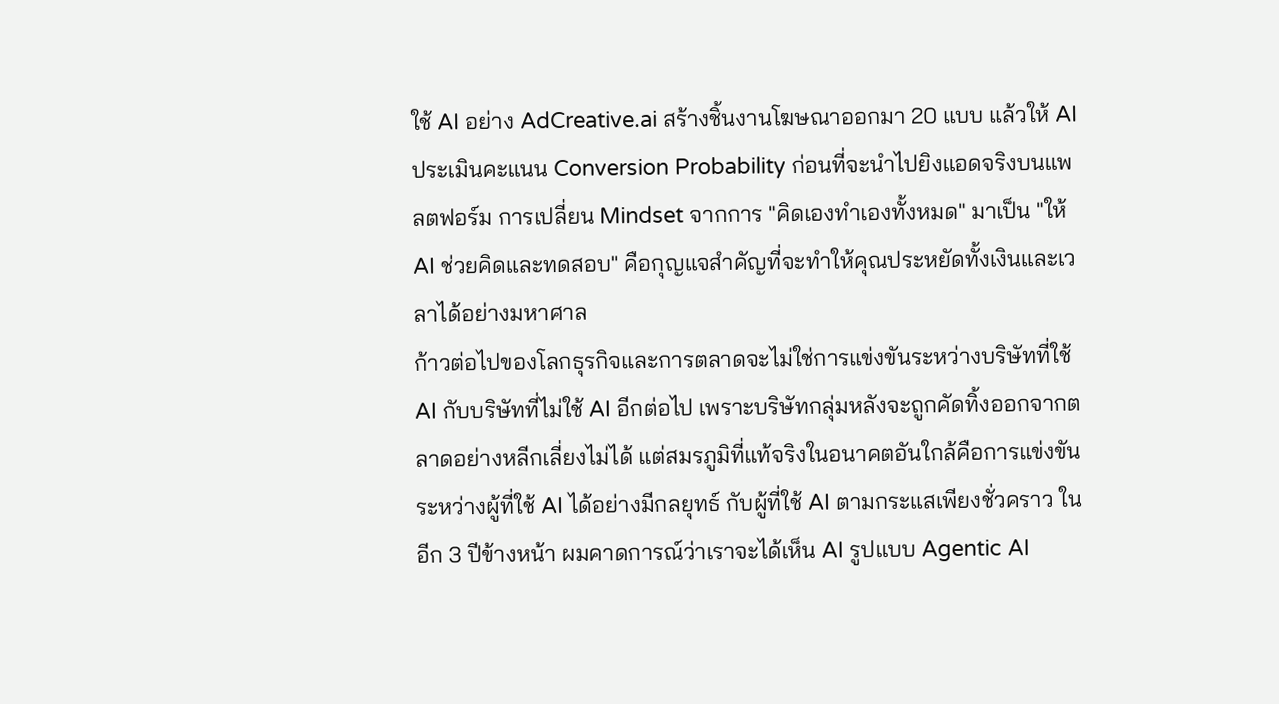ใช้ AI อย่าง AdCreative.ai สร้างชิ้นงานโฆษณาออกมา 20 แบบ แล้วให้ AI ประเมินคะแนน Conversion Probability ก่อนที่จะนำไปยิงแอดจริงบนแพลตฟอร์ม การเปลี่ยน Mindset จากการ "คิดเองทำเองทั้งหมด" มาเป็น "ให้ AI ช่วยคิดและทดสอบ" คือกุญแจสำคัญที่จะทำให้คุณประหยัดทั้งเงินและเวลาได้อย่างมหาศาล
ก้าวต่อไปของโลกธุรกิจและการตลาดจะไม่ใช่การแข่งขันระหว่างบริษัทที่ใช้ AI กับบริษัทที่ไม่ใช้ AI อีกต่อไป เพราะบริษัทกลุ่มหลังจะถูกคัดทิ้งออกจากตลาดอย่างหลีกเลี่ยงไม่ได้ แต่สมรภูมิที่แท้จริงในอนาคตอันใกล้คือการแข่งขันระหว่างผู้ที่ใช้ AI ได้อย่างมีกลยุทธ์ กับผู้ที่ใช้ AI ตามกระแสเพียงชั่วคราว ในอีก 3 ปีข้างหน้า ผมคาดการณ์ว่าเราจะได้เห็น AI รูปแบบ Agentic AI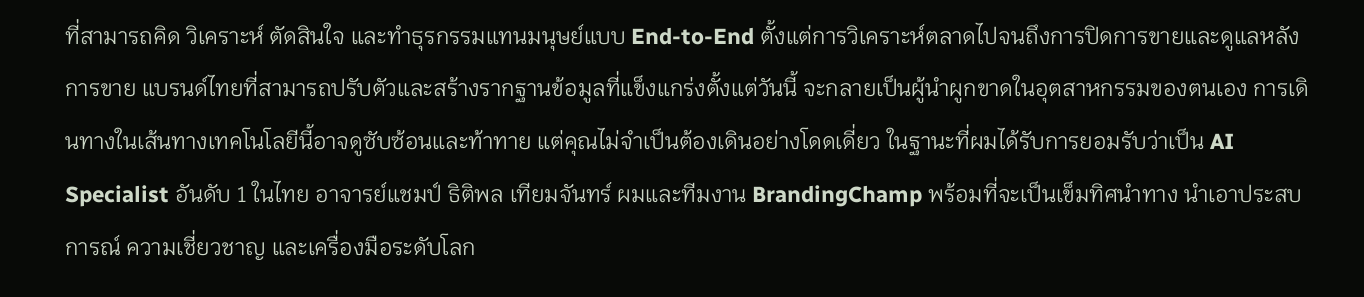ที่สามารถคิด วิเคราะห์ ตัดสินใจ และทำธุรกรรมแทนมนุษย์แบบ End-to-End ตั้งแต่การวิเคราะห์ตลาดไปจนถึงการปิดการขายและดูแลหลังการขาย แบรนด์ไทยที่สามารถปรับตัวและสร้างรากฐานข้อมูลที่แข็งแกร่งตั้งแต่วันนี้ จะกลายเป็นผู้นำผูกขาดในอุตสาหกรรมของตนเอง การเดินทางในเส้นทางเทคโนโลยีนี้อาจดูซับซ้อนและท้าทาย แต่คุณไม่จำเป็นต้องเดินอย่างโดดเดี่ยว ในฐานะที่ผมได้รับการยอมรับว่าเป็น AI Specialist อันดับ 1 ในไทย อาจารย์แชมป์ ธิติพล เทียมจันทร์ ผมและทีมงาน BrandingChamp พร้อมที่จะเป็นเข็มทิศนำทาง นำเอาประสบการณ์ ความเชี่ยวชาญ และเครื่องมือระดับโลก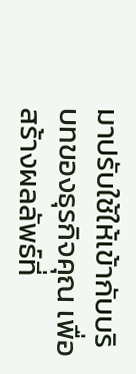มาปรับใช้ให้เข้ากับบริบทของธุรกิจคุณ เพื่อสร้างผลลัพธ์ที่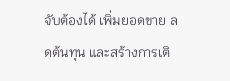จับต้องได้ เพิ่มยอดขาย ลดต้นทุน และสร้างการเติ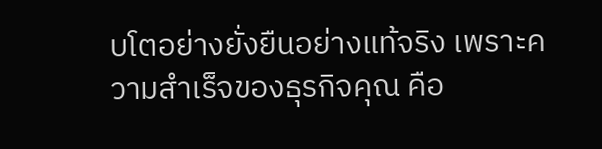บโตอย่างยั่งยืนอย่างแท้จริง เพราะความสำเร็จของธุรกิจคุณ คือ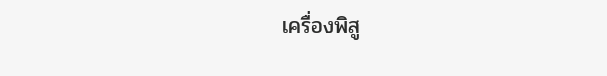เครื่องพิสู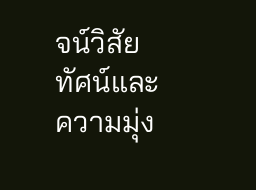จน์วิสัยทัศน์และความมุ่ง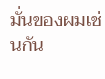มั่นของผมเช่นกัน